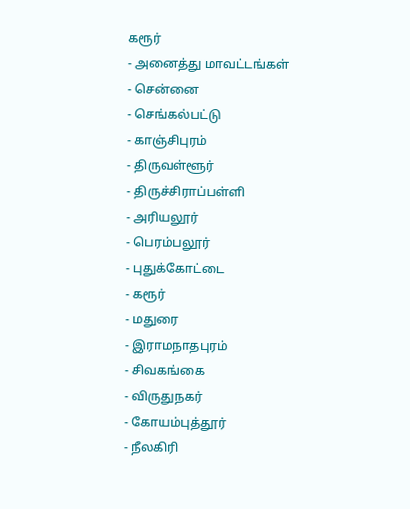கரூர்
- அனைத்து மாவட்டங்கள்
- சென்னை
- செங்கல்பட்டு
- காஞ்சிபுரம்
- திருவள்ளூர்
- திருச்சிராப்பள்ளி
- அரியலூர்
- பெரம்பலூர்
- புதுக்கோட்டை
- கரூர்
- மதுரை
- இராமநாதபுரம்
- சிவகங்கை
- விருதுநகர்
- கோயம்புத்தூர்
- நீலகிரி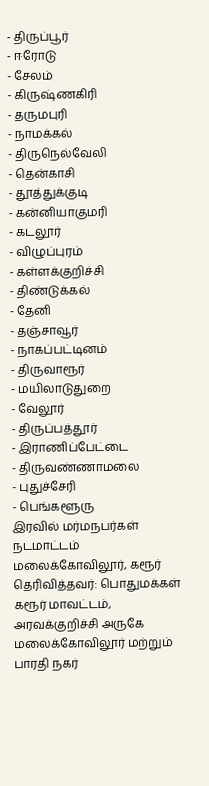- திருப்பூர்
- ஈரோடு
- சேலம்
- கிருஷ்ணகிரி
- தருமபுரி
- நாமக்கல்
- திருநெல்வேலி
- தென்காசி
- தூத்துக்குடி
- கன்னியாகுமரி
- கடலூர்
- விழுப்புரம்
- கள்ளக்குறிச்சி
- திண்டுக்கல்
- தேனி
- தஞ்சாவூர்
- நாகப்பட்டினம்
- திருவாரூர்
- மயிலாடுதுறை
- வேலூர்
- திருப்பத்தூர்
- இராணிப்பேட்டை
- திருவண்ணாமலை
- புதுச்சேரி
- பெங்களூரு
இரவில் மர்மநபர்கள் நடமாட்டம்
மலைக்கோவிலூர், கரூர்
தெரிவித்தவர்: பொதுமக்கள்
கரூர் மாவட்டம், அரவக்குறிச்சி அருகே மலைக்கோவிலூர் மற்றும் பாரதி நகர்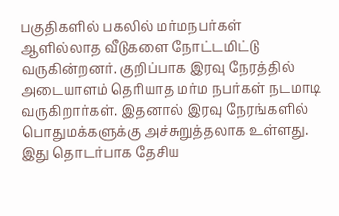பகுதிகளில் பகலில் மர்மநபர்கள் ஆளில்லாத வீடுகளை நோட்டமிட்டு வருகின்றனர். குறிப்பாக இரவு நேரத்தில் அடையாளம் தெரியாத மர்ம நபர்கள் நடமாடி வருகிறார்கள். இதனால் இரவு நேரங்களில் பொதுமக்களுக்கு அச்சுறுத்தலாக உள்ளது. இது தொடர்பாக தேசிய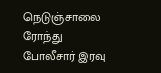நெடுஞ்சாலை ரோந்து போலீசார் இரவு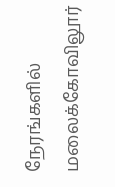நேரங்களில் மலைக்கோவிலூர்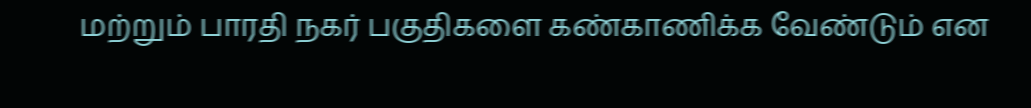மற்றும் பாரதி நகர் பகுதிகளை கண்காணிக்க வேண்டும் என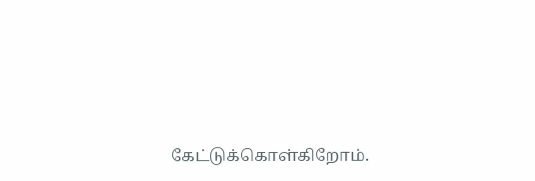கேட்டுக்கொள்கிறோம்.